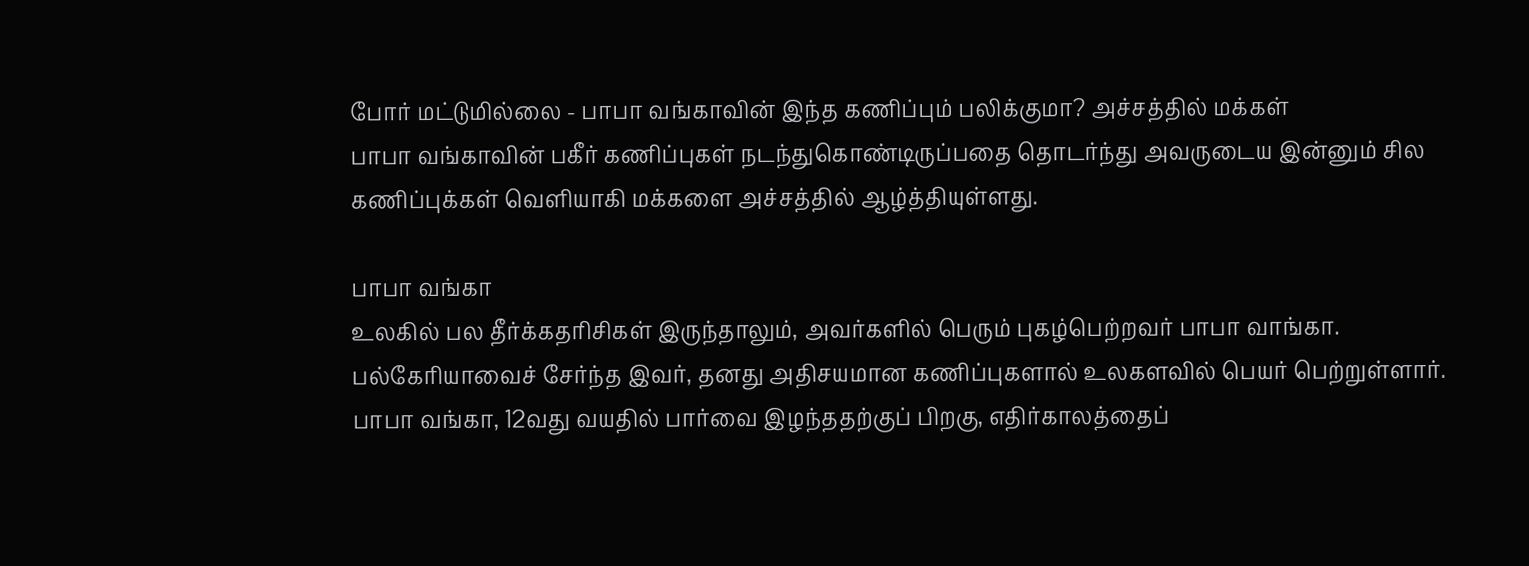போர் மட்டுமில்லை - பாபா வங்காவின் இந்த கணிப்பும் பலிக்குமா? அச்சத்தில் மக்கள்
பாபா வங்காவின் பகீர் கணிப்புகள் நடந்துகொண்டிருப்பதை தொடர்ந்து அவருடைய இன்னும் சில கணிப்புக்கள் வெளியாகி மக்களை அச்சத்தில் ஆழ்த்தியுள்ளது.

பாபா வங்கா
உலகில் பல தீர்க்கதரிசிகள் இருந்தாலும், அவர்களில் பெரும் புகழ்பெற்றவர் பாபா வாங்கா. பல்கேரியாவைச் சேர்ந்த இவர், தனது அதிசயமான கணிப்புகளால் உலகளவில் பெயர் பெற்றுள்ளார்.
பாபா வங்கா, 12வது வயதில் பார்வை இழந்ததற்குப் பிறகு, எதிர்காலத்தைப்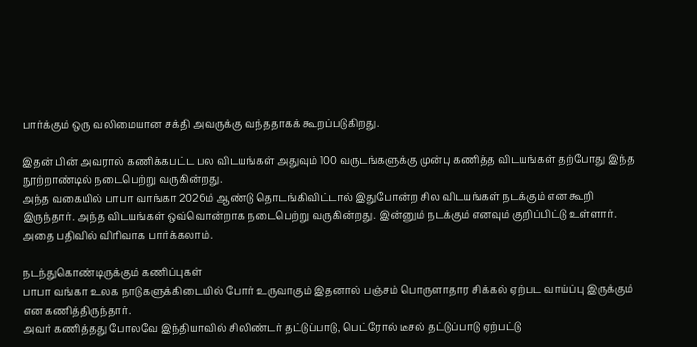பார்க்கும் ஒரு வலிமையான சக்தி அவருக்கு வந்ததாகக் கூறப்படுகிறது.

இதன் பின் அவரால் கணிக்கபட்ட பல விடயங்கள் அதுவும் 100 வருடங்களுக்கு முன்பு கணித்த விடயங்கள் தற்போது இந்த நூற்றாண்டில் நடைபெற்று வருகின்றது.
அந்த வகையில் பாபா வாங்கா 2026ம் ஆண்டு தொடங்கிவிட்டால் இதுபோன்ற சில விடயங்கள் நடக்கும் என கூறி இருந்தார். அந்த விடயங்கள் ஒவ்வொன்றாக நடைபெற்று வருகின்றது. இன்னும் நடக்கும் எனவும் குறிப்பிட்டு உள்ளார். அதை பதிவில் விரிவாக பார்க்கலாம்.

நடந்துகொண்டிருக்கும் கணிப்புகள்
பாபா வங்கா உலக நாடுகளுக்கிடையில் போர் உருவாகும் இதனால் பஞ்சம் பொருளாதார சிக்கல் ஏற்பட வாய்ப்பு இருக்கும் என கணித்திருந்தார்.
அவர் கணித்தது போலவே இந்தியாவில் சிலிண்டர் தட்டுப்பாடு, பெட்ரோல் டீசல் தட்டுப்பாடு ஏற்பட்டு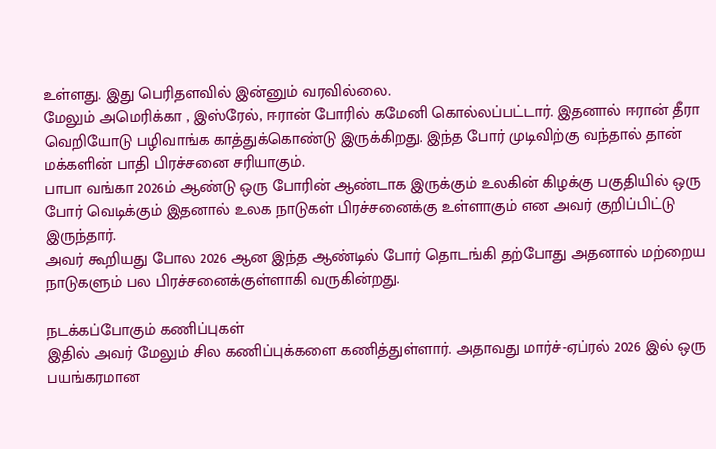உள்ளது. இது பெரிதளவில் இன்னும் வரவில்லை.
மேலும் அமெரிக்கா , இஸ்ரேல், ஈரான் போரில் கமேனி கொல்லப்பட்டார். இதனால் ஈரான் தீரா வெறியோடு பழிவாங்க காத்துக்கொண்டு இருக்கிறது. இந்த போர் முடிவிற்கு வந்தால் தான் மக்களின் பாதி பிரச்சனை சரியாகும்.
பாபா வங்கா 2026ம் ஆண்டு ஒரு போரின் ஆண்டாக இருக்கும் உலகின் கிழக்கு பகுதியில் ஒரு போர் வெடிக்கும் இதனால் உலக நாடுகள் பிரச்சனைக்கு உள்ளாகும் என அவர் குறிப்பிட்டு இருந்தார்.
அவர் கூறியது போல 2026 ஆன இந்த ஆண்டில் போர் தொடங்கி தற்போது அதனால் மற்றைய நாடுகளும் பல பிரச்சனைக்குள்ளாகி வருகின்றது.

நடக்கப்போகும் கணிப்புகள்
இதில் அவர் மேலும் சில கணிப்புக்களை கணித்துள்ளார். அதாவது மார்ச்-ஏப்ரல் 2026 இல் ஒரு பயங்கரமான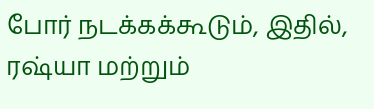போர் நடக்கக்கூடும், இதில், ரஷ்யா மற்றும்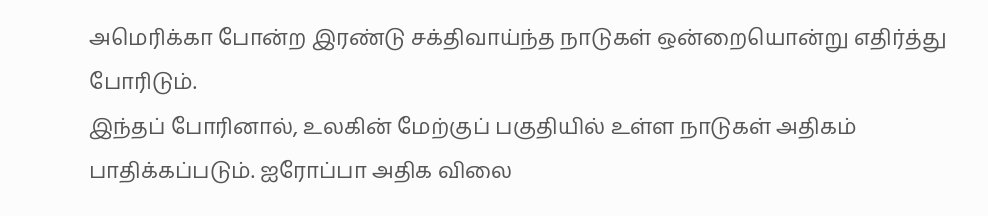அமெரிக்கா போன்ற இரண்டு சக்திவாய்ந்த நாடுகள் ஒன்றையொன்று எதிர்த்து போரிடும்.
இந்தப் போரினால், உலகின் மேற்குப் பகுதியில் உள்ள நாடுகள் அதிகம் பாதிக்கப்படும். ஐரோப்பா அதிக விலை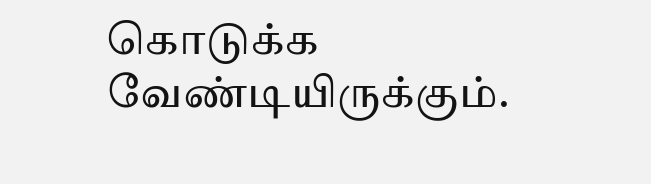கொடுக்க வேண்டியிருக்கும்.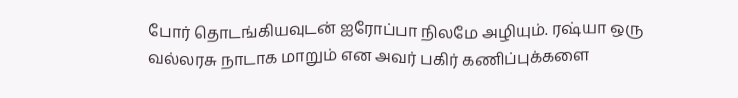போர் தொடங்கியவுடன் ஐரோப்பா நிலமே அழியும். ரஷ்யா ஒரு வல்லரசு நாடாக மாறும் என அவர் பகிர் கணிப்புக்களை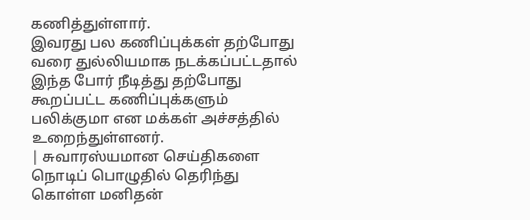கணித்துள்ளார்.
இவரது பல கணிப்புக்கள் தற்போது வரை துல்லியமாக நடக்கப்பட்டதால் இந்த போர் நீடித்து தற்போது கூறப்பட்ட கணிப்புக்களும் பலிக்குமா என மக்கள் அச்சத்தில் உறைந்துள்ளனர்.
| சுவாரஸ்யமான செய்திகளை நொடிப் பொழுதில் தெரிந்து கொள்ள மனிதன்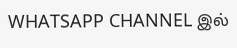WHATSAPP CHANNEL இல்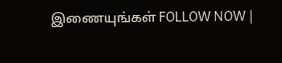இணையுங்கள் FOLLOW NOW |